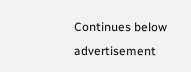Continues below advertisement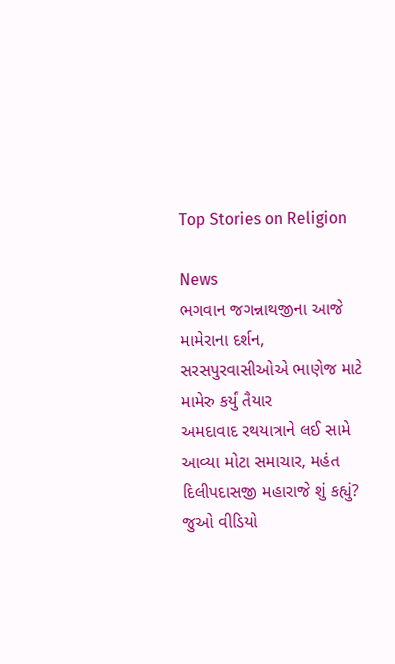Top Stories on Religion

News
ભગવાન જગન્નાથજીના આજે મામેરાના દર્શન, સરસપુરવાસીઓએ ભાણેજ માટે મામેરુ કર્યું તૈયાર
અમદાવાદ રથયાત્રાને લઈ સામે આવ્યા મોટા સમાચાર, મહંત દિલીપદાસજી મહારાજે શું કહ્યું? જુઓ વીડિયો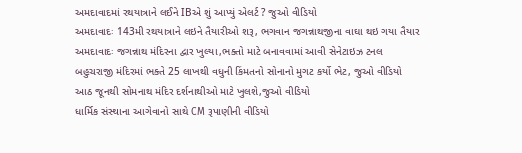અમદાવાદમાં રથયાત્રાને લઈને IBએ શું આપ્યું એલર્ટ ? જુઓ વીડિયો
અમદાવાદઃ 143મી રથયાત્રાને લઇને તૈયારીઓ શરૂ, ભગવાન જગન્નાથજીના વાઘા થઇ ગયા તૈયાર
અમદાવાદઃ જગન્નાથ મંદિરના દ્વાર ખુલ્યા,ભક્તો માટે બનાવવામાં આવી સેનેટાઇઝ ટનલ
બહુચરાજી મંદિરમાં ભક્તે 25 લાખથી વધુની કિંમતનો સોનાનો મુગટ કર્યો ભેટ, જુઓ વીડિયો
આઠ જૂનથી સોમનાથ મંદિર દર્શનાથીઓ માટે ખુલશે,જુઓ વીડિયો
ધાર્મિક સંસ્થાના આગેવાનો સાથે CM રૂપાણીની વીડિયો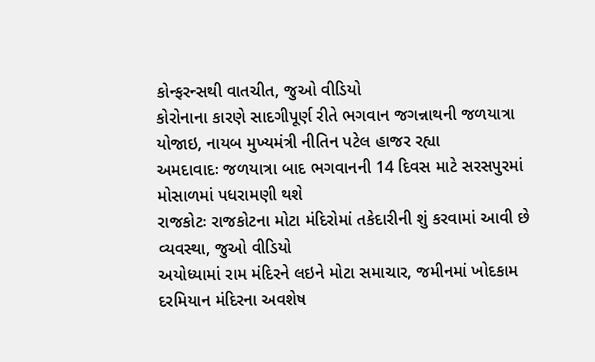કોન્ફરન્સથી વાતચીત, જુઓ વીડિયો
કોરોનાના કારણે સાદગીપૂર્ણ રીતે ભગવાન જગન્નાથની જળયાત્રા યોજાઇ, નાયબ મુખ્યમંત્રી નીતિન પટેલ હાજર રહ્યા
અમદાવાદઃ જળયાત્રા બાદ ભગવાનની 14 દિવસ માટે સરસપુરમાં મોસાળમાં પધરામણી થશે
રાજકોટઃ રાજકોટના મોટા મંદિરોમાં તકેદારીની શું કરવામાં આવી છે વ્યવસ્થા, જુઓ વીડિયો
અયોધ્યામાં રામ મંદિરને લઇને મોટા સમાચાર, જમીનમાં ખોદકામ દરમિયાન મંદિરના અવશેષ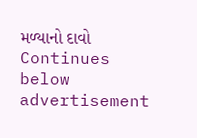મળ્યાનો દાવો
Continues below advertisement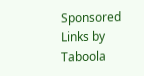Sponsored Links by Taboola